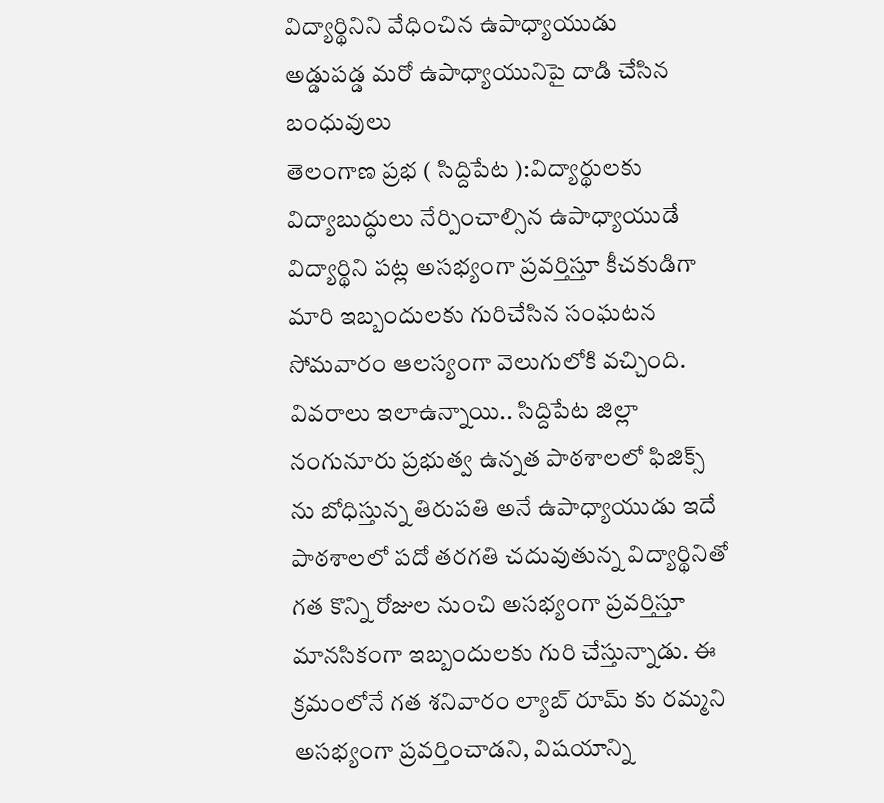విద్యార్థినిని వేధించిన ఉపాధ్యాయుడు
అడ్డుపడ్డ మరో ఉపాధ్యాయునిపై దాడి చేసిన బంధువులు
తెలంగాణ ప్రభ ( సిద్దిపేట ):విద్యార్థులకు విద్యాబుద్ధులు నేర్పించాల్సిన ఉపాధ్యాయుడే విద్యార్థిని పట్ల అసభ్యంగా ప్రవర్తిస్తూ కీచకుడిగా మారి ఇబ్బందులకు గురిచేసిన సంఘటన సోమవారం ఆలస్యంగా వెలుగులోకి వచ్చింది. వివరాలు ఇలాఉన్నాయి.. సిద్దిపేట జిల్లా నంగునూరు ప్రభుత్వ ఉన్నత పాఠశాలలో ఫిజిక్స్ ను బోధిస్తున్న తిరుపతి అనే ఉపాధ్యాయుడు ఇదే పాఠశాలలో పదో తరగతి చదువుతున్న విద్యార్థినితో గత కొన్ని రోజుల నుంచి అసభ్యంగా ప్రవర్తిస్తూ మానసికంగా ఇబ్బందులకు గురి చేస్తున్నాడు. ఈ క్రమంలోనే గత శనివారం ల్యాబ్ రూమ్ కు రమ్మని అసభ్యంగా ప్రవర్తించాడని, విషయాన్ని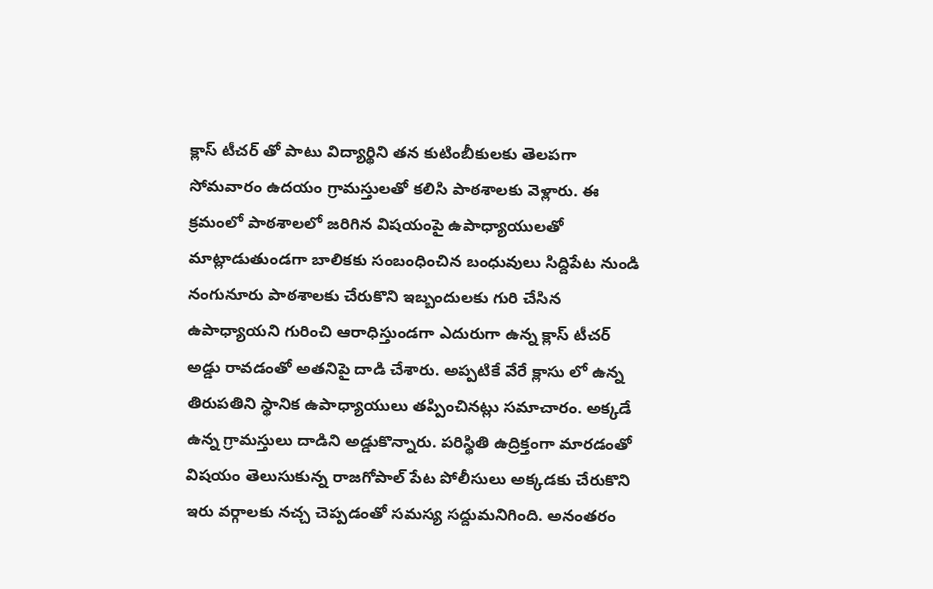క్లాస్ టీచర్ తో పాటు విద్యార్థిని తన కుటింబీకులకు తెలపగా సోమవారం ఉదయం గ్రామస్తులతో కలిసి పాఠశాలకు వెళ్లారు. ఈ క్రమంలో పాఠశాలలో జరిగిన విషయంపై ఉపాధ్యాయులతో మాట్లాడుతుండగా బాలికకు సంబంధించిన బంధువులు సిద్దిపేట నుండి నంగునూరు పాఠశాలకు చేరుకొని ఇబ్బందులకు గురి చేసిన ఉపాధ్యాయని గురించి ఆరాధిస్తుండగా ఎదురుగా ఉన్న క్లాస్ టీచర్ అడ్డు రావడంతో అతనిపై దాడి చేశారు. అప్పటికే వేరే క్లాసు లో ఉన్న తిరుపతిని స్థానిక ఉపాధ్యాయులు తప్పించినట్లు సమాచారం. అక్కడే ఉన్న గ్రామస్తులు దాడిని అడ్డుకొన్నారు. పరిస్థితి ఉద్రిక్తంగా మారడంతో విషయం తెలుసుకున్న రాజగోపాల్ పేట పోలీసులు అక్కడకు చేరుకొని ఇరు వర్గాలకు నచ్చ చెప్పడంతో సమస్య సద్దుమనిగింది. అనంతరం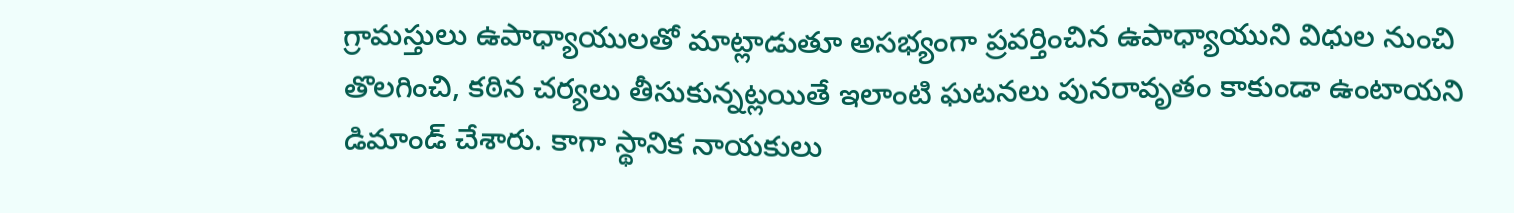గ్రామస్తులు ఉపాధ్యాయులతో మాట్లాడుతూ అసభ్యంగా ప్రవర్తించిన ఉపాధ్యాయుని విధుల నుంచి తొలగించి, కఠిన చర్యలు తీసుకున్నట్లయితే ఇలాంటి ఘటనలు పునరావృతం కాకుండా ఉంటాయని డిమాండ్ చేశారు. కాగా స్థానిక నాయకులు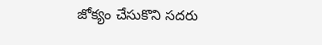జోక్యం చేసుకొని సదరు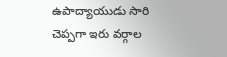ఉపాద్యాయుడు సారి చెప్పగా ఇరు వర్గాల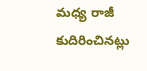మధ్య రాజీ కుదిరించినట్లు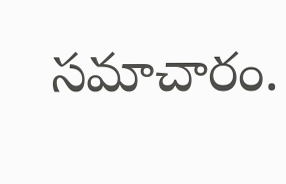సమాచారం.